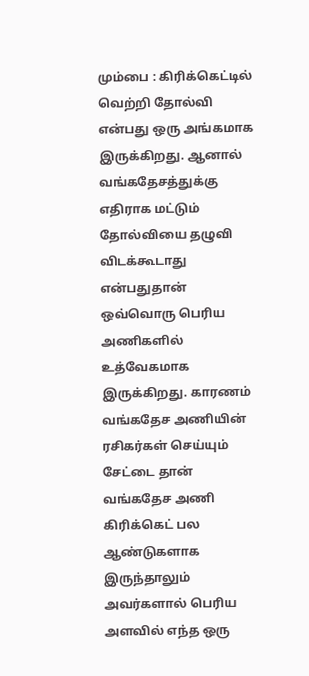மும்பை : கிரிக்கெட்டில் வெற்றி தோல்வி என்பது ஒரு அங்கமாக இருக்கிறது. ஆனால் வங்கதேசத்துக்கு எதிராக மட்டும் தோல்வியை தழுவி விடக்கூடாது என்பதுதான் ஒவ்வொரு பெரிய அணிகளில் உத்வேகமாக இருக்கிறது. காரணம் வங்கதேச அணியின் ரசிகர்கள் செய்யும் சேட்டை தான் வங்கதேச அணி கிரிக்கெட் பல ஆண்டுகளாக இருந்தாலும் அவர்களால் பெரிய அளவில் எந்த ஒரு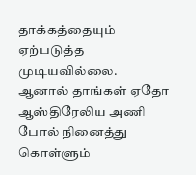தாக்கத்தையும்
ஏற்படுத்த முடியவில்லை.
ஆனால் தாங்கள் ஏதோ ஆஸ்திரேலிய அணி போல் நினைத்து கொள்ளும்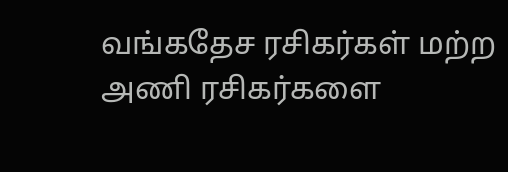வங்கதேச ரசிகர்கள் மற்ற அணி ரசிகர்களை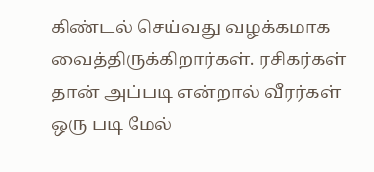கிண்டல் செய்வது வழக்கமாக வைத்திருக்கிறார்கள். ரசிகர்கள் தான் அப்படி என்றால் வீரர்கள் ஒரு படி மேல்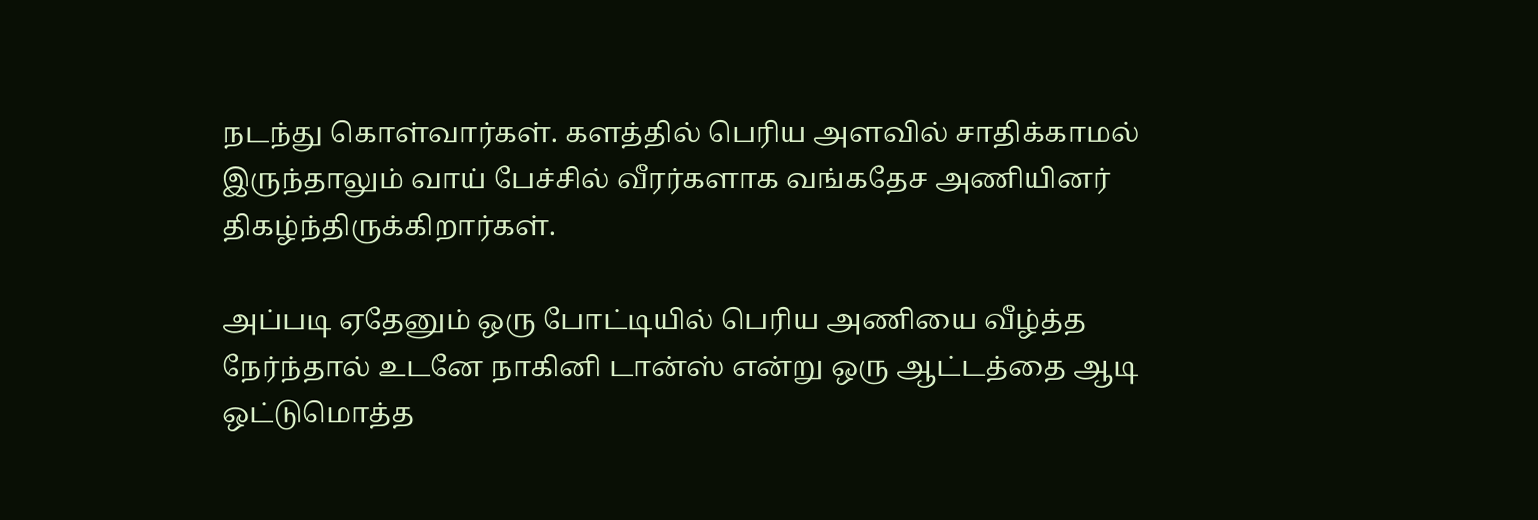நடந்து கொள்வார்கள். களத்தில் பெரிய அளவில் சாதிக்காமல் இருந்தாலும் வாய் பேச்சில் வீரர்களாக வங்கதேச அணியினர் திகழ்ந்திருக்கிறார்கள்.

அப்படி ஏதேனும் ஒரு போட்டியில் பெரிய அணியை வீழ்த்த நேர்ந்தால் உடனே நாகினி டான்ஸ் என்று ஒரு ஆட்டத்தை ஆடி ஒட்டுமொத்த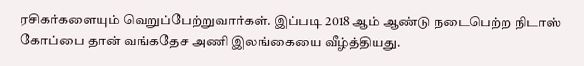ரசிகர்களையும் வெறுப்பேற்றுவார்கள். இப்படி 2018 ஆம் ஆண்டு நடைபெற்ற நிடாஸ் கோப்பை தான் வங்கதேச அணி இலங்கையை வீழ்த்தியது.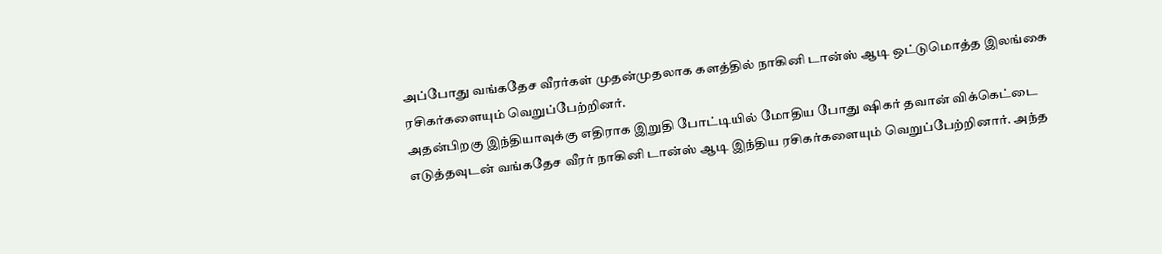அப்போது வங்கதேச வீரர்கள் முதன்முதலாக களத்தில் நாகினி டான்ஸ் ஆடி ஒட்டுமொத்த இலங்கை ரசிகர்களையும் வெறுப்பேற்றினர்.
அதன்பிறகு இந்தியாவுக்கு எதிராக இறுதி போட்டியில் மோதிய போது ஷிகர் தவான் விக்கெட்டை எடுத்தவுடன் வங்கதேச வீரர் நாகினி டான்ஸ் ஆடி இந்திய ரசிகர்களையும் வெறுப்பேற்றினார். அந்த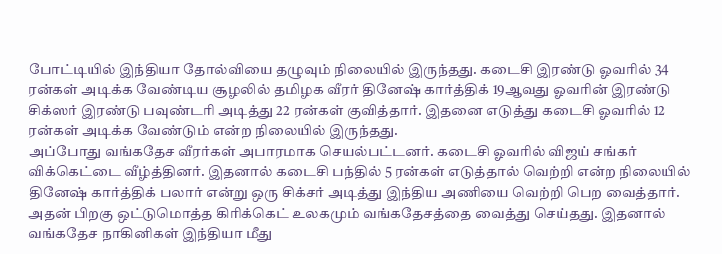போட்டியில் இந்தியா தோல்வியை தழுவும் நிலையில் இருந்தது. கடைசி இரண்டு ஓவரில் 34 ரன்கள் அடிக்க வேண்டிய சூழலில் தமிழக வீரர் தினேஷ் கார்த்திக் 19ஆவது ஓவரின் இரண்டு சிக்ஸர் இரண்டு பவுண்டரி அடித்து 22 ரன்கள் குவித்தார். இதனை எடுத்து கடைசி ஓவரில் 12 ரன்கள் அடிக்க வேண்டும் என்ற நிலையில் இருந்தது.
அப்போது வங்கதேச வீரர்கள் அபாரமாக செயல்பட்டனர். கடைசி ஓவரில் விஜய் சங்கர் விக்கெட்டை வீழ்த்தினர். இதனால் கடைசி பந்தில் 5 ரன்கள் எடுத்தால் வெற்றி என்ற நிலையில் தினேஷ் கார்த்திக் பலார் என்று ஒரு சிக்சர் அடித்து இந்திய அணியை வெற்றி பெற வைத்தார். அதன் பிறகு ஒட்டுமொத்த கிரிக்கெட் உலகமும் வங்கதேசத்தை வைத்து செய்தது. இதனால் வங்கதேச நாகினிகள் இந்தியா மீது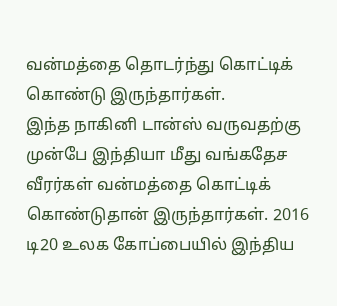வன்மத்தை தொடர்ந்து கொட்டிக் கொண்டு இருந்தார்கள்.
இந்த நாகினி டான்ஸ் வருவதற்கு முன்பே இந்தியா மீது வங்கதேச வீரர்கள் வன்மத்தை கொட்டிக் கொண்டுதான் இருந்தார்கள். 2016 டி20 உலக கோப்பையில் இந்திய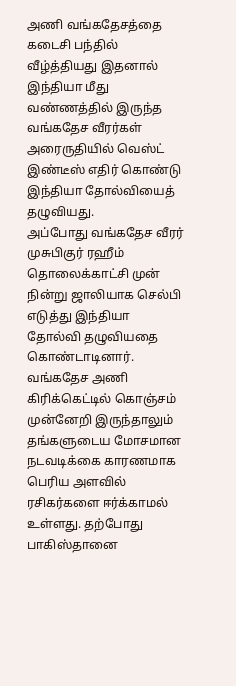அணி வங்கதேசத்தை கடைசி பந்தில் வீழ்த்தியது இதனால் இந்தியா மீது வண்ணத்தில் இருந்த வங்கதேச வீரர்கள் அரைருதியில் வெஸ்ட் இண்டீஸ் எதிர் கொண்டு இந்தியா தோல்வியைத் தழுவியது.
அப்போது வங்கதேச வீரர் முசுபிகுர் ரஹீம் தொலைக்காட்சி முன் நின்று ஜாலியாக செல்பி எடுத்து இந்தியா தோல்வி தழுவியதை கொண்டாடினார். வங்கதேச அணி கிரிக்கெட்டில் கொஞ்சம் முன்னேறி இருந்தாலும் தங்களுடைய மோசமான நடவடிக்கை காரணமாக பெரிய அளவில் ரசிகர்களை ஈர்க்காமல் உள்ளது. தற்போது பாகிஸ்தானை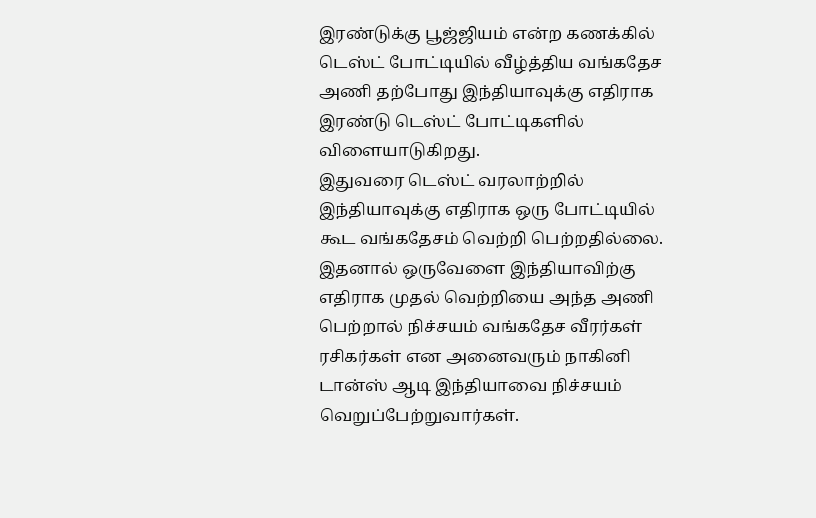இரண்டுக்கு பூஜ்ஜியம் என்ற கணக்கில் டெஸ்ட் போட்டியில் வீழ்த்திய வங்கதேச அணி தற்போது இந்தியாவுக்கு எதிராக இரண்டு டெஸ்ட் போட்டிகளில் விளையாடுகிறது.
இதுவரை டெஸ்ட் வரலாற்றில் இந்தியாவுக்கு எதிராக ஒரு போட்டியில் கூட வங்கதேசம் வெற்றி பெற்றதில்லை. இதனால் ஒருவேளை இந்தியாவிற்கு எதிராக முதல் வெற்றியை அந்த அணி பெற்றால் நிச்சயம் வங்கதேச வீரர்கள் ரசிகர்கள் என அனைவரும் நாகினி டான்ஸ் ஆடி இந்தியாவை நிச்சயம் வெறுப்பேற்றுவார்கள்.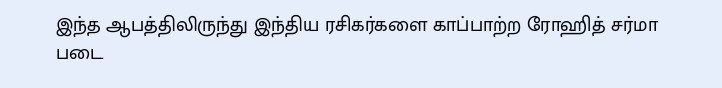இந்த ஆபத்திலிருந்து இந்திய ரசிகர்களை காப்பாற்ற ரோஹித் சர்மா படை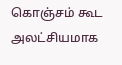கொஞ்சம் கூட அலட்சியமாக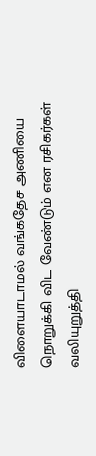விளையாடாமல் வங்கதேச அணியை நொறுக்கி விட வேண்டும் என ரசிகர்கள் வலியுறுத்தி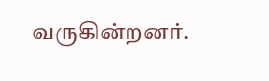வருகின்றனர்.